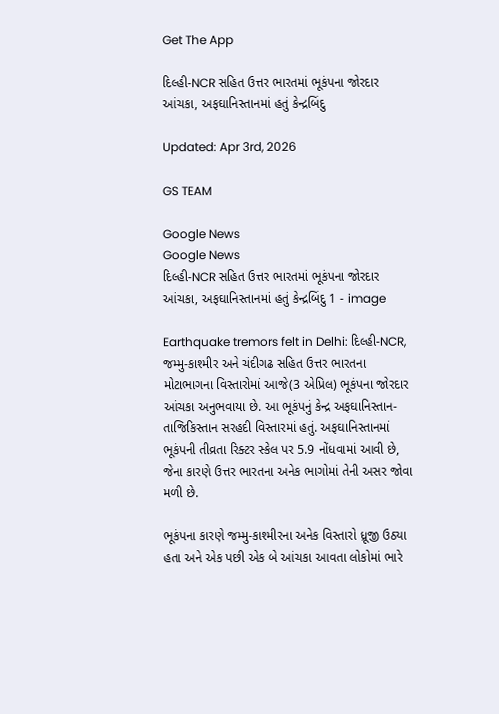Get The App

દિલ્હી-NCR સહિત ઉત્તર ભારતમાં ભૂકંપના જોરદાર આંચકા, અફઘાનિસ્તાનમાં હતું કેન્દ્રબિંદુ

Updated: Apr 3rd, 2026

GS TEAM

Google News
Google News
દિલ્હી-NCR સહિત ઉત્તર ભારતમાં ભૂકંપના જોરદાર આંચકા, અફઘાનિસ્તાનમાં હતું કેન્દ્રબિંદુ 1 - image

Earthquake tremors felt in Delhi: દિલ્હી-NCR, જમ્મુ-કાશ્મીર અને ચંદીગઢ સહિત ઉત્તર ભારતના મોટાભાગના વિસ્તારોમાં આજે(3 એપ્રિલ) ભૂકંપના જોરદાર આંચકા અનુભવાયા છે. આ ભૂકંપનું કેન્દ્ર અફઘાનિસ્તાન-તાજિકિસ્તાન સરહદી વિસ્તારમાં હતું. અફઘાનિસ્તાનમાં ભૂકંપની તીવ્રતા રિક્ટર સ્કેલ પર 5.9 નોંધવામાં આવી છે, જેના કારણે ઉત્તર ભારતના અનેક ભાગોમાં તેની અસર જોવા મળી છે.

ભૂકંપના કારણે જમ્મુ-કાશ્મીરના અનેક વિસ્તારો ધ્રૂજી ઉઠ્યા હતા અને એક પછી એક બે આંચકા આવતા લોકોમાં ભારે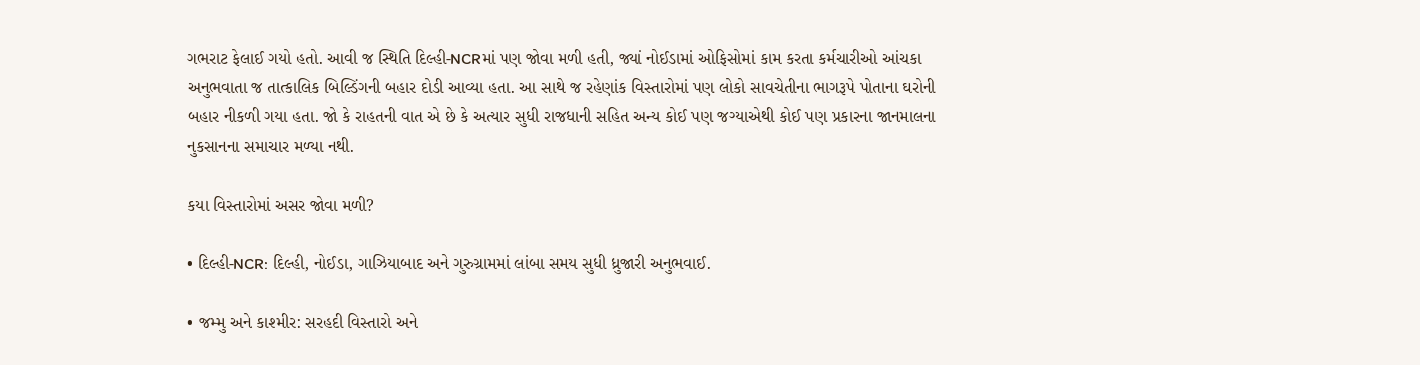ગભરાટ ફેલાઈ ગયો હતો. આવી જ સ્થિતિ દિલ્હી-NCRમાં પણ જોવા મળી હતી, જ્યાં નોઈડામાં ઓફિસોમાં કામ કરતા કર્મચારીઓ આંચકા અનુભવાતા જ તાત્કાલિક બિલ્ડિંગની બહાર દોડી આવ્યા હતા. આ સાથે જ રહેણાંક વિસ્તારોમાં પણ લોકો સાવચેતીના ભાગરૂપે પોતાના ઘરોની બહાર નીકળી ગયા હતા. જો કે રાહતની વાત એ છે કે અત્યાર સુધી રાજધાની સહિત અન્ય કોઈ પણ જગ્યાએથી કોઈ પણ પ્રકારના જાનમાલના નુકસાનના સમાચાર મળ્યા નથી.

કયા વિસ્તારોમાં અસર જોવા મળી?

• દિલ્હી-NCR: દિલ્હી, નોઈડા, ગાઝિયાબાદ અને ગુરુગ્રામમાં લાંબા સમય સુધી ધ્રુજારી અનુભવાઈ.

• જમ્મુ અને કાશ્મીર: સરહદી વિસ્તારો અને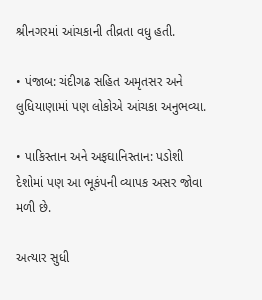શ્રીનગરમાં આંચકાની તીવ્રતા વધુ હતી.

• પંજાબ: ચંદીગઢ સહિત અમૃતસર અને લુધિયાણામાં પણ લોકોએ આંચકા અનુભવ્યા.

• પાકિસ્તાન અને અફઘાનિસ્તાન: પડોશી દેશોમાં પણ આ ભૂકંપની વ્યાપક અસર જોવા મળી છે.

અત્યાર સુધી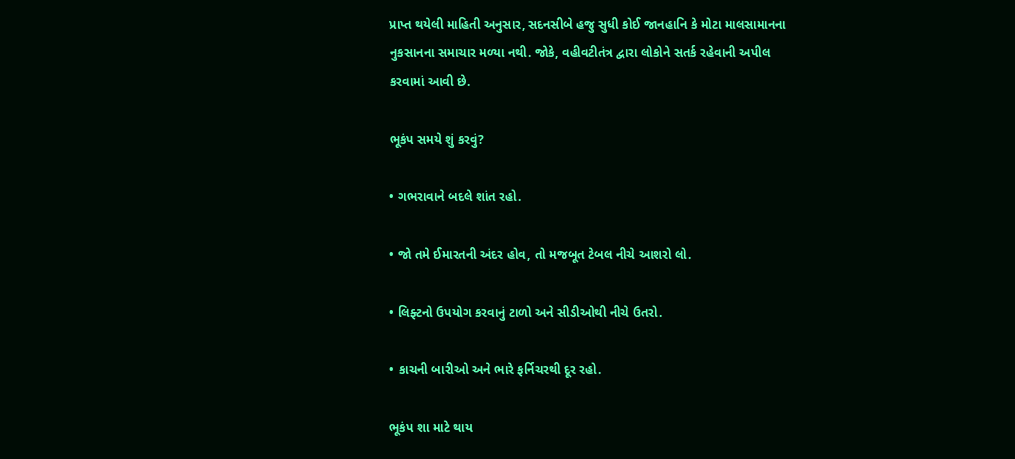પ્રાપ્ત થયેલી માહિતી અનુસાર, સદનસીબે હજુ સુધી કોઈ જાનહાનિ કે મોટા માલસામાનના નુકસાનના સમાચાર મળ્યા નથી. જોકે, વહીવટીતંત્ર દ્વારા લોકોને સતર્ક રહેવાની અપીલ કરવામાં આવી છે.

ભૂકંપ સમયે શું કરવું?

• ગભરાવાને બદલે શાંત રહો.

• જો તમે ઈમારતની અંદર હોવ, તો મજબૂત ટેબલ નીચે આશરો લો.

• લિફ્ટનો ઉપયોગ કરવાનું ટાળો અને સીડીઓથી નીચે ઉતરો.

• કાચની બારીઓ અને ભારે ફર્નિચરથી દૂર રહો.

ભૂકંપ શા માટે થાય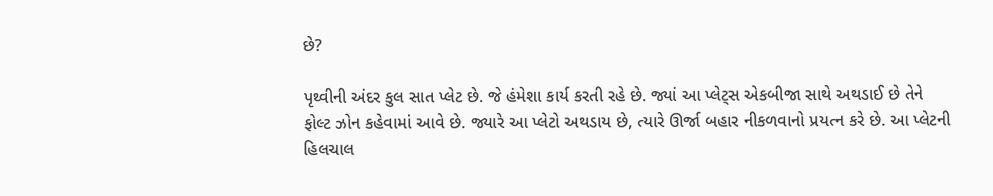છે?

પૃથ્વીની અંદર કુલ સાત પ્લેટ છે. જે હંમેશા કાર્ય કરતી રહે છે. જ્યાં આ પ્લેટ્સ એકબીજા સાથે અથડાઈ છે તેને ફોલ્ટ ઝોન કહેવામાં આવે છે. જ્યારે આ પ્લેટો અથડાય છે, ત્યારે ઊર્જા બહાર નીકળવાનો પ્રયત્ન કરે છે. આ પ્લેટની હિલચાલ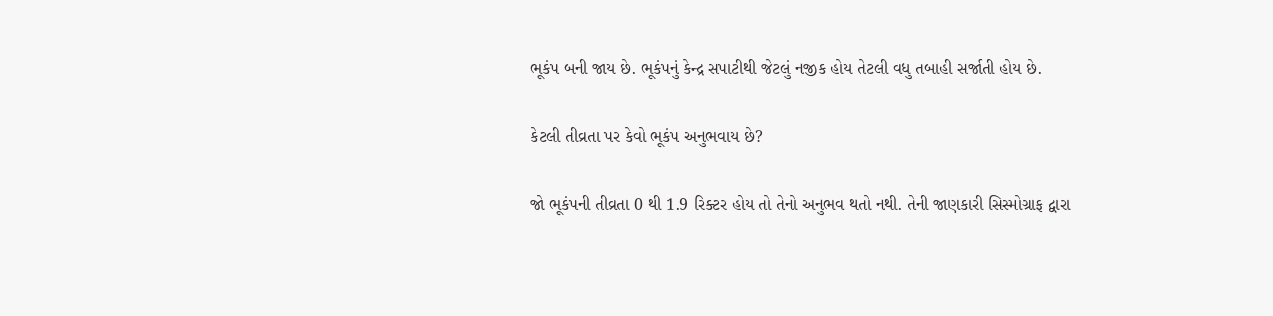ભૂકંપ બની જાય છે. ભૂકંપનું કેન્દ્ર સપાટીથી જેટલું નજીક હોય તેટલી વધુ તબાહી સર્જાતી હોય છે.

કેટલી તીવ્રતા પર કેવો ભૂકંપ અનુભવાય છે?

જો ભૂકંપની તીવ્રતા 0 થી 1.9 રિક્ટર હોય તો તેનો અનુભવ થતો નથી. તેની જાણકારી સિસ્મોગ્રાફ દ્વારા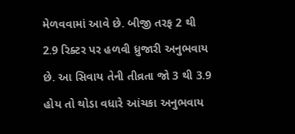મેળવવામાં આવે છે. બીજી તરફ 2 થી 2.9 રિક્ટર પર હળવી ધ્રુજારી અનુભવાય છે. આ સિવાય તેની તીવ્રતા જો 3 થી 3.9 હોય તો થોડા વધારે આંચકા અનુભવાય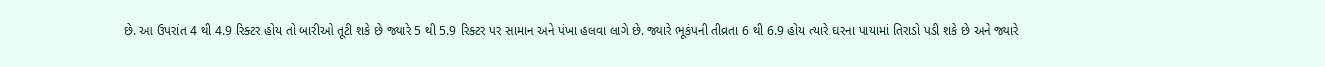છે. આ ઉપરાંત 4 થી 4.9 રિક્ટર હોય તો બારીઓ તૂટી શકે છે જ્યારે 5 થી 5.9 રિક્ટર પર સામાન અને પંખા હલવા લાગે છે. જ્યારે ભૂકંપની તીવ્રતા 6 થી 6.9 હોય ત્યારે ઘરના પાયામાં તિરાડો પડી શકે છે અને જ્યારે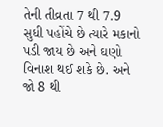તેની તીવ્રતા 7 થી 7.9 સુધી પહોંચે છે ત્યારે મકાનો પડી જાય છે અને ઘણો વિનાશ થઈ શકે છે. અને જો 8 થી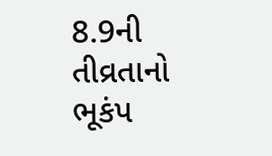8.9ની તીવ્રતાનો ભૂકંપ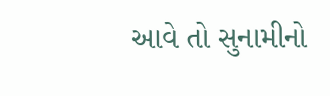આવે તો સુનામીનો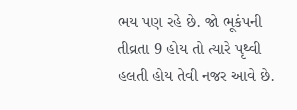ભય પણ રહે છે. જો ભૂકંપની તીવ્રતા 9 હોય તો ત્યારે પૃથ્વી હલતી હોય તેવી નજર આવે છે.